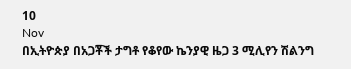10
Nov
በኢትዮጵያ በአጋቾች ታግቶ የቆየው ኬንያዊ ዜጋ 3 ሚሊየን ሽልንግ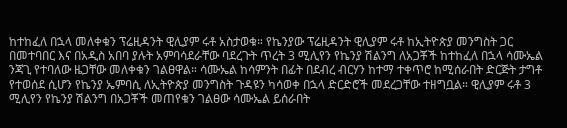ከተከፈለ በኋላ መለቀቁን ፕሬዚዳንት ዊሊያም ሩቶ አስታወቁ። የኬንያው ፕሬዚዳንት ዊሊያም ሩቶ ከኢትዮጵያ መንግስት ጋር በመተባበር እና በአዲስ አበባ ያሉት አምባሳደራቸው ባደረጉት ጥረት 3 ሚሊየን የኬንያ ሽልንግ ለአጋቾች ከተከፈለ በኋላ ሳሙኤል ንጃጊ የተባለው ዜጋቸው መለቀቁን ገልፀዋል። ሳሙኤል ከሳምንት በፊት በደብረ ብርሃን ከተማ ተቀጥሮ ከሚሰራበት ድርጅት ታግቶ የተወሰደ ሲሆን የኬንያ ኤምባሲ ለኢትዮጵያ መንግስት ጉዳዩን ካሳወቀ በኋላ ድርድሮች መደረጋቸው ተዘግቧል። ዊሊያም ሩቶ 3 ሚሊየን የኬንያ ሽልንግ በአጋቾች መጠየቁን ገልፀው ሳሙኤል ይሰራበት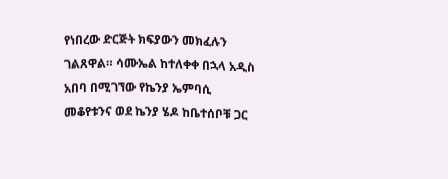የነበረው ድርጅት ክፍያውን መክፈሉን ገልጸዋል። ሳሙኤል ከተለቀቀ በኋላ አዲስ አበባ በሚገኘው የኬንያ ኤምባሲ መቆየቱንና ወደ ኬንያ ሄዶ ከቤተሰቦቹ ጋር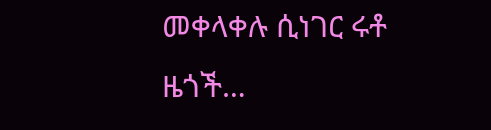መቀላቀሉ ሲነገር ሩቶ ዜጎች…